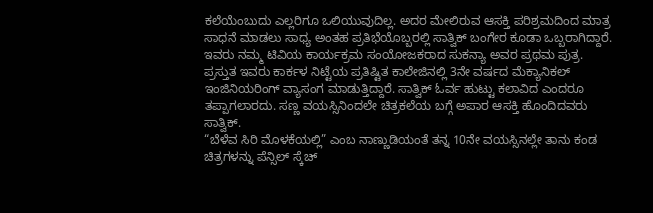ಕಲೆಯೆಂಬುದು ಎಲ್ಲರಿಗೂ ಒಲಿಯುವುದಿಲ್ಲ. ಅದರ ಮೇಲಿರುವ ಆಸಕ್ತಿ ಪರಿಶ್ರಮದಿಂದ ಮಾತ್ರ ಸಾಧನೆ ಮಾಡಲು ಸಾಧ್ಯ ಅಂತಹ ಪ್ರತಿಭೆಯೊಬ್ಬರಲ್ಲಿ ಸಾತ್ವಿಕ್ ಬಂಗೇರ ಕೂಡಾ ಒಬ್ಬರಾಗಿದ್ದಾರೆ.
ಇವರು ನಮ್ಮ ಟಿವಿಯ ಕಾರ್ಯಕ್ರಮ ಸಂಯೋಜಕರಾದ ಸುಕನ್ಯಾ ಅವರ ಪ್ರಥಮ ಪುತ್ರ. ಪ್ರಸ್ತುತ ಇವರು ಕಾರ್ಕಳ ನಿಟ್ಟೆಯ ಪ್ರತಿಷ್ಟಿತ ಕಾಲೇಜಿನಲ್ಲಿ 3ನೇ ವರ್ಷದ ಮೆಕ್ಯಾನಿಕಲ್ ಇಂಜಿನಿಯರಿಂಗ್ ವ್ಯಾಸಂಗ ಮಾಡುತ್ತಿದ್ದಾರೆ. ಸಾತ್ವಿಕ್ ಓರ್ವ ಹುಟ್ಟು ಕಲಾವಿದ ಎಂದರೂ ತಪ್ಪಾಗಲಾರದು. ಸಣ್ಣ ವಯಸ್ಸಿನಿಂದಲೇ ಚಿತ್ರಕಲೆಯ ಬಗ್ಗೆ ಅಪಾರ ಆಸಕ್ತಿ ಹೊಂದಿದವರು ಸಾತ್ವಿಕ್.
“ಬೆಳೆವ ಸಿರಿ ಮೊಳಕೆಯಲ್ಲಿ” ಎಂಬ ನಾಣ್ಣುಡಿಯಂತೆ ತನ್ನ 10ನೇ ವಯಸ್ಸಿನಲ್ಲೇ ತಾನು ಕಂಡ ಚಿತ್ರಗಳನ್ನು ಪೆನ್ಸಿಲ್ ಸ್ಕೆಚ್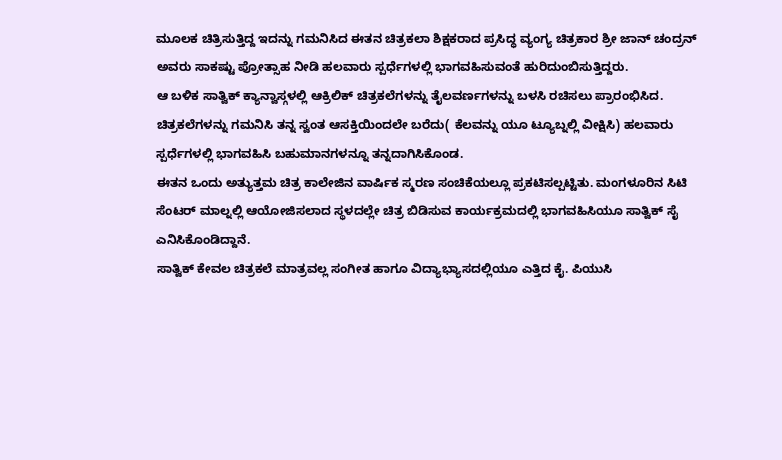ಮೂಲಕ ಚಿತ್ರಿಸುತ್ತಿದ್ದ ಇದನ್ನು ಗಮನಿಸಿದ ಈತನ ಚಿತ್ರಕಲಾ ಶಿಕ್ಷಕರಾದ ಪ್ರಸಿದ್ಧ ವ್ಯಂಗ್ಯ ಚಿತ್ರಕಾರ ಶ್ರೀ ಜಾನ್ ಚಂದ್ರನ್ ಅವರು ಸಾಕಷ್ಟು ಪ್ರೋತ್ಸಾಹ ನೀಡಿ ಹಲವಾರು ಸ್ಪರ್ಧೆಗಳಲ್ಲಿ ಭಾಗವಹಿಸುವಂತೆ ಹುರಿದುಂಬಿಸುತ್ತಿದ್ದರು.
ಆ ಬಳಿಕ ಸಾತ್ವಿಕ್ ಕ್ಯಾನ್ವಾಸ್ಗಳಲ್ಲಿ ಆಕ್ರಿಲಿಕ್ ಚಿತ್ರಕಲೆಗಳನ್ನು ತೈಲವರ್ಣಗಳನ್ನು ಬಳಸಿ ರಚಿಸಲು ಪ್ರಾರಂಭಿಸಿದ. ಚಿತ್ರಕಲೆಗಳನ್ನು ಗಮನಿಸಿ ತನ್ನ ಸ್ವಂತ ಆಸಕ್ತಿಯಿಂದಲೇ ಬರೆದು( ಕೆಲವನ್ನು ಯೂ ಟ್ಯೂಬ್ನಲ್ಲಿ ವೀಕ್ಷಿಸಿ) ಹಲವಾರು ಸ್ಪರ್ಧೆಗಳಲ್ಲಿ ಭಾಗವಹಿಸಿ ಬಹುಮಾನಗಳನ್ನೂ ತನ್ನದಾಗಿಸಿಕೊಂಡ.
ಈತನ ಒಂದು ಅತ್ಯುತ್ತಮ ಚಿತ್ರ ಕಾಲೇಜಿನ ವಾರ್ಷಿಕ ಸ್ಮರಣ ಸಂಚಿಕೆಯಲ್ಲೂ ಪ್ರಕಟಿಸಲ್ಪಟ್ಟಿತು. ಮಂಗಳೂರಿನ ಸಿಟಿ ಸೆಂಟರ್ ಮಾಲ್ನಲ್ಲಿ ಆಯೋಜಿಸಲಾದ ಸ್ಥಳದಲ್ಲೇ ಚಿತ್ರ ಬಿಡಿಸುವ ಕಾರ್ಯಕ್ರಮದಲ್ಲಿ ಭಾಗವಹಿಸಿಯೂ ಸಾತ್ವಿಕ್ ಸೈ ಎನಿಸಿಕೊಂಡಿದ್ದಾನೆ.
ಸಾತ್ವಿಕ್ ಕೇವಲ ಚಿತ್ರಕಲೆ ಮಾತ್ರವಲ್ಲ ಸಂಗೀತ ಹಾಗೂ ವಿದ್ಯಾಭ್ಯಾಸದಲ್ಲಿಯೂ ಎತ್ತಿದ ಕೈ. ಪಿಯುಸಿ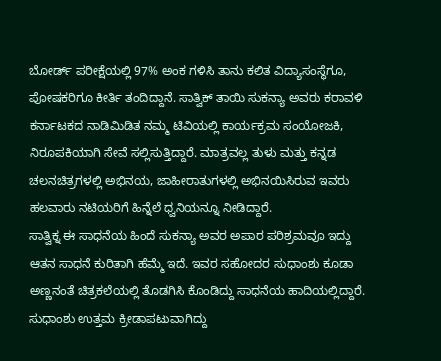ಬೋರ್ಡ್ ಪರೀಕ್ಷೆಯಲ್ಲಿ 97% ಅಂಕ ಗಳಿಸಿ ತಾನು ಕಲಿತ ವಿದ್ಯಾಸಂಸ್ಥೆಗೂ, ಪೋಷಕರಿಗೂ ಕೀರ್ತಿ ತಂದಿದ್ದಾನೆ. ಸಾತ್ವಿಕ್ ತಾಯಿ ಸುಕನ್ಯಾ ಅವರು ಕರಾವಳಿ ಕರ್ನಾಟಕದ ನಾಡಿಮಿಡಿತ ನಮ್ಮ ಟಿವಿಯಲ್ಲಿ ಕಾರ್ಯಕ್ರಮ ಸಂಯೋಜಕಿ, ನಿರೂಪಕಿಯಾಗಿ ಸೇವೆ ಸಲ್ಲಿಸುತ್ತಿದ್ದಾರೆ. ಮಾತ್ರವಲ್ಲ ತುಳು ಮತ್ತು ಕನ್ನಡ ಚಲನಚಿತ್ರಗಳಲ್ಲಿ ಅಭಿನಯ, ಜಾಹೀರಾತುಗಳಲ್ಲಿ ಅಭಿನಯಿಸಿರುವ ಇವರು ಹಲವಾರು ನಟಿಯರಿಗೆ ಹಿನ್ನೆಲೆ ಧ್ವನಿಯನ್ನೂ ನೀಡಿದ್ದಾರೆ.
ಸಾತ್ವಿಕ್ನ ಈ ಸಾಧನೆಯ ಹಿಂದೆ ಸುಕನ್ಯಾ ಅವರ ಅಪಾರ ಪರಿಶ್ರಮವೂ ಇದ್ದು ಆತನ ಸಾಧನೆ ಕುರಿತಾಗಿ ಹೆಮ್ಮೆ ಇದೆ. ಇವರ ಸಹೋದರ ಸುಧಾಂಶು ಕೂಡಾ ಅಣ್ಣನಂತೆ ಚಿತ್ರಕಲೆಯಲ್ಲಿ ತೊಡಗಿಸಿ ಕೊಂಡಿದ್ದು ಸಾಧನೆಯ ಹಾದಿಯಲ್ಲಿದ್ದಾರೆ. ಸುಧಾಂಶು ಉತ್ತಮ ಕ್ರೀಡಾಪಟುವಾಗಿದ್ದು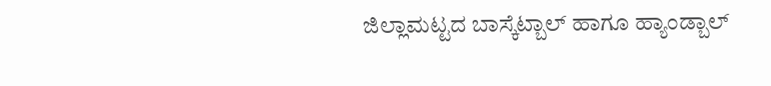ಜಿಲ್ಲಾಮಟ್ಟದ ಬಾಸ್ಕೆಟ್ಬಾಲ್ ಹಾಗೂ ಹ್ಯಾಂಡ್ಬಾಲ್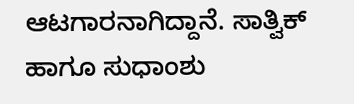ಆಟಗಾರನಾಗಿದ್ದಾನೆ. ಸಾತ್ವಿಕ್ ಹಾಗೂ ಸುಧಾಂಶು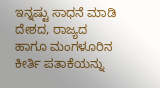ಇನ್ನಷ್ಟು ಸಾಧನೆ ಮಾಡಿ ದೇಶದ, ರಾಜ್ಯದ ಹಾಗೂ ಮಂಗಳೂರಿನ ಕೀರ್ತಿ ಪತಾಕೆಯನ್ನು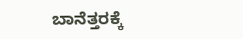ಬಾನೆತ್ತರಕ್ಕೆ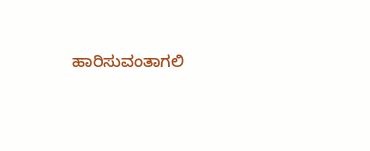ಹಾರಿಸುವಂತಾಗಲಿ